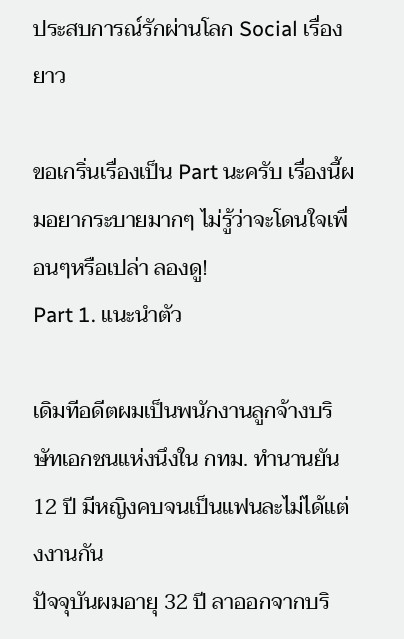ประสบการณ์รักผ่านโลก Social เรื่องยาว

ขอเกริ่นเรื่องเป็น Part นะครับ เรื่องนี้ผมอยากระบายมากๆ ไม่รู้ว่าจะโดนใจเพื่อนๆหรือเปล่า ลองดู!
Part 1. แนะนำตัว

เดิมทีอดีตผมเป็นพนักงานลูกจ้างบริษัทเอกชนแห่งนึงใน กทม. ทำนานยัน 12 ปี มีหญิงคบจนเป็นแฟนละไม่ได้แต่งงานกัน
ปัจจุบันผมอายุ 32 ปี ลาออกจากบริ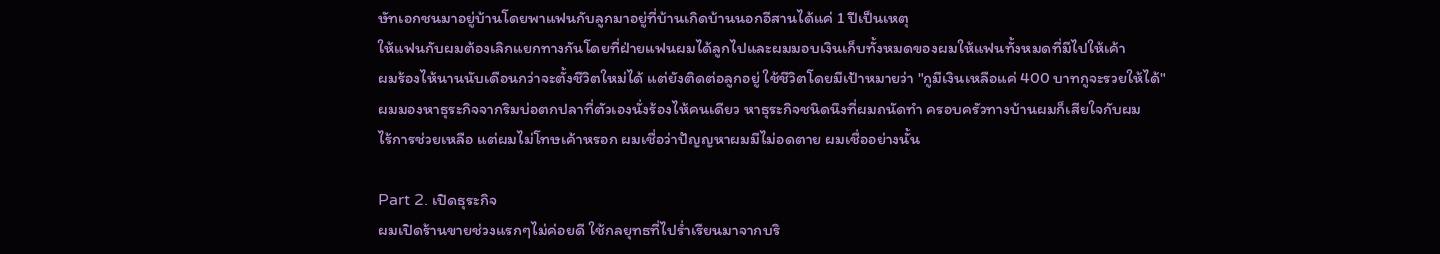ษัทเอกชนมาอยู่บ้านโดยพาแฟนกับลูกมาอยู่ที่บ้านเกิดบ้านนอกอีสานได้แค่ 1 ปีเป็นเหตุ
ให้แฟนกับผมต้องเลิกแยกทางกันโดยที่ฝ่ายแฟนผมได้ลูกไปและผมมอบเงินเก็บทั้งหมดของผมให้แฟนทั้งหมดที่มีไปให้เค้า
ผมร้องไห้นานนับเดือนกว่าจะตั้งชีวิตใหม่ได้ แต่ยังติดต่อลูกอยู่ ใช้ชีวิตโดยมีเป้าหมายว่า "กูมีเงินเหลือแค่ 400 บาทกูจะรวยให้ได้"
ผมมองหาธุระกิจจากริมบ่อตกปลาที่ตัวเองนั่งร้องไห้คนเดียว หาธุระกิจชนิดนึงที่ผมถนัดทำ ครอบครัวทางบ้านผมก็เสียใจกับผม
ไร้การช่วยเหลือ แต่ผมไม่โทษเค้าหรอก ผมเชื่อว่าปัญญหาผมมีไม่อดตาย ผมเชื่ออย่างนั้น

Part 2. เปิดธุระกิจ
ผมเปิดร้านขายช่วงแรกๆไม่ค่อยดี ใช้กลยุทธที่ไปร่ำเรียนมาจากบริ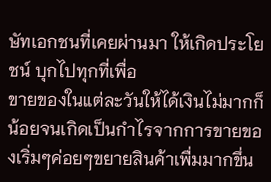ษัทเอกชนที่เคยผ่านมา ให้เกิดประโยชน์ บุกไปทุกที่เพื่อ
ขายของในแต่ละวันให้ได้เงินไม่มากก็น้อยจนเกิดเป็นกำไรจากการขายของเริ่มๆค่อยๆขยายสินค้าเพื่มมากขึ่น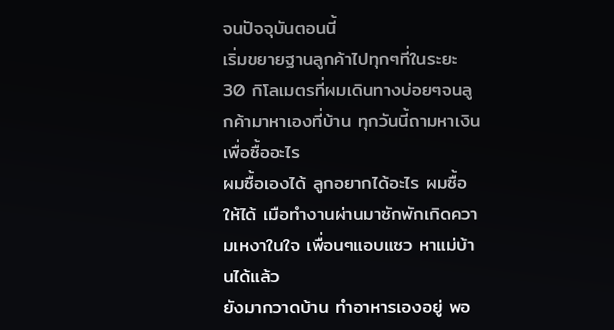จนปัจจุบันตอนนี้
เริ่มขยายฐานลูกค้าไปทุกๆที่ในระยะ 30 กิโลเมตรที่ผมเดินทางบ่อยๆจนลูกค้ามาหาเองที่บ้าน ทุกวันนี้ถามหาเงินเพื่อซื้ออะไร
ผมซื้อเองได้ ลูกอยากได้อะไร ผมซื้อให้ได้ เมือทำงานผ่านมาซักพักเกิดความเหงาในใจ เพื่อนๆแอบแซว หาแม่บ้านได้แล้ว
ยังมากวาดบ้าน ทำอาหารเองอยู่ พอ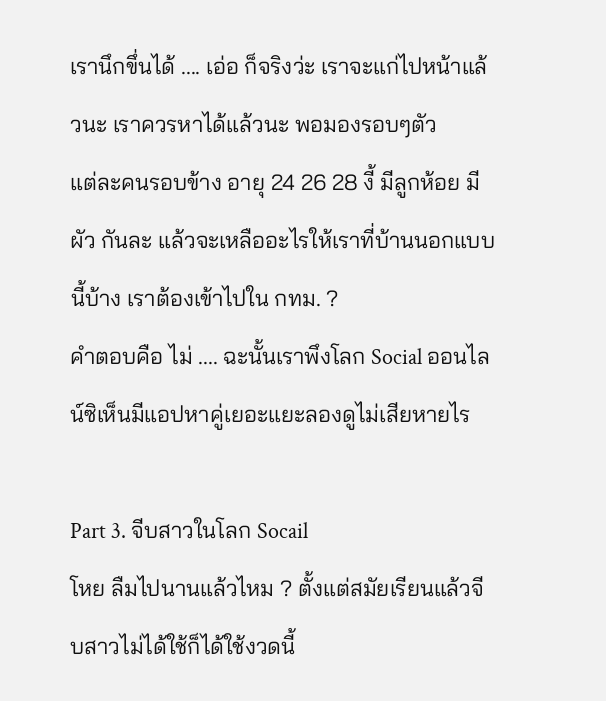เรานึกขึ่นได้ .... เอ่อ ก็จริงว่ะ เราจะแก่ไปหน้าแล้วนะ เราควรหาได้แล้วนะ พอมองรอบๆตัว
แต่ละคนรอบข้าง อายุ 24 26 28 งี้ มีลูกห้อย มีผัว กันละ แล้วจะเหลืออะไรให้เราที่บ้านนอกแบบนี้บ้าง เราต้องเข้าไปใน กทม. ?
คำตอบคือ ไม่ .... ฉะนั้นเราพึงโลก Social ออนไลน์ซิเห็นมีแอปหาคู่เยอะแยะลองดูไม่เสียหายไร

Part 3. จีบสาวในโลก Socail
โหย ลืมไปนานแล้วไหม ? ตั้งแต่สมัยเรียนแล้วจีบสาวไม่ได้ใช้ก็ได้ใช้งวดนี้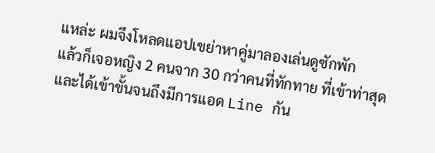แหล่ะ ผมจึงโหลดแอปเขย่าหาคู่มาลองเล่นดูซักพัก
แล้วก็เจอหญิง 2 คนจาก 30 กว่าคนที่ทักทาย ที่เข้าท่าสุด และได้เข้าขั้นจนถึงมีการแอด Line กัน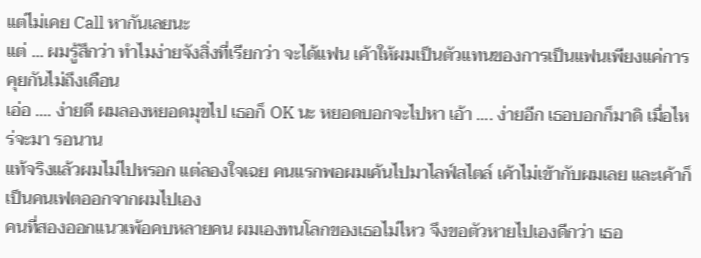แต่ไม่เคย Call หากันเลยนะ
แต่ ... ผมรู้สึกว่า ทำไมง่ายจังสิ่งที่เรียกว่า จะได้แฟน เค้าให้ผมเป็นตัวแทนของการเป็นแฟนเพียงแค่การคุยกันไม่ถึงเดือน
เอ่อ .... ง่ายดี ผมลองหยอดมุขไป เธอก็ OK นะ หยอดบอกจะไปหา เอ้า .... ง่ายอีก เธอบอกก็มาดิ เมื่อไหร่จะมา รอนาน
แท้จริงแล้วผมไม่ไปหรอก แต่ลองใจเฉย คนแรกพอผมเค้นไปมาไลฟ์สไตล์ เค้าไม่เข้ากับผมเลย และเค้าก็เป็นคนเฟตออกจากผมไปเอง
คนที่สองออกแนวเพ้อคบหลายคน ผมเองทนโลกของเธอไม่ไหว จึงขอตัวหายไปเองดีกว่า เธอ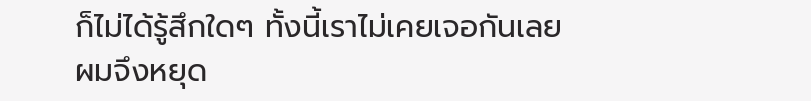ก็ไม่ได้รู้สึกใดๆ ทั้งนี้เราไม่เคยเจอกันเลย
ผมจึงหยุด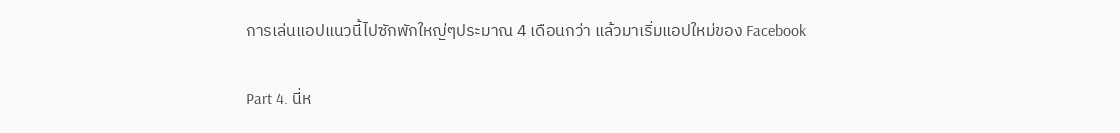การเล่นแอปแนวนี้ไปซักพักใหญ่ๆประมาณ 4 เดือนกว่า แล้วมาเริ่มแอปใหม่ของ Facebook

Part 4. นี่ห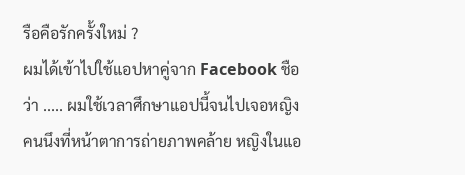รือคือรักครั้งใหม่ ?
ผมได้เข้าไปใช้แอปหาคู่จาก Facebook ชือว่า ..... ผมใช้เวลาศึกษาแอปนี้จนไปเจอหญิงคนนึงที่หน้าตาการถ่ายภาพคล้าย หญิงในแอ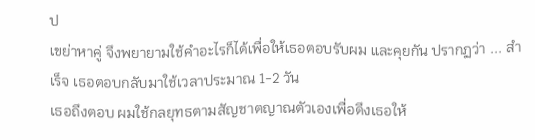ป
เขย่าหาคู่ จึงพยายามใช้คำอะไรก็ได้เพื่อให้เธอตอบรับผม และคุยกัน ปรากฏว่า ... สำเร็จ เธอตอบกลับมาใช้เวลาประมาณ 1-2 วัน
เธอถึงตอบ ผมใช้กลยุทธตามสัญชาตญาณตัวเองเพื่อดึงเธอให้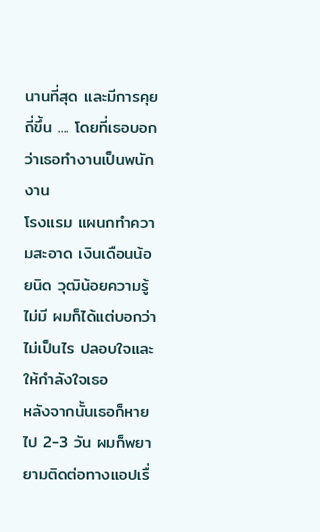นานที่สุด และมีการคุยถี่ขึ้น .... โดยที่เธอบอกว่าเธอทำงานเป็นพนักงาน
โรงแรม แผนกทำความสะอาด เงินเดือนน้อยนิด วุฒิน้อยความรู้ไม่มี ผมก็ได้แต่บอกว่า ไม่เป็นไร ปลอบใจและให้กำลังใจเธอ
หลังจากนั้นเธอก็หายไป 2-3 วัน ผมก็พยายามติดต่อทางแอปเรื่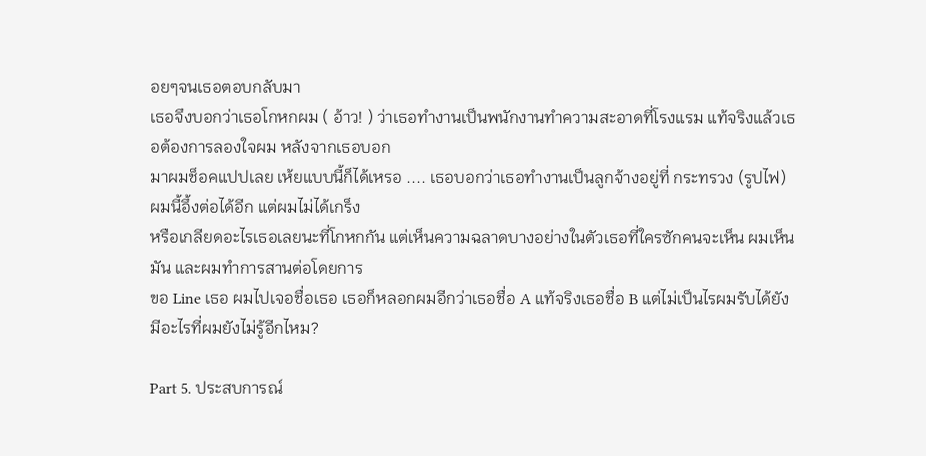อยๆจนเธอตอบกลับมา
เธอจึงบอกว่าเธอโกหกผม ( อ้าว! ) ว่าเธอทำงานเป็นพนักงานทำความสะอาดที่โรงแรม แท้จริงแล้วเธอต้องการลองใจผม หลังจากเธอบอก
มาผมช็อคแปปเลย เห้ยแบบนี้ก็ได้เหรอ .... เธอบอกว่าเธอทำงานเป็นลูกจ้างอยู่ที่ กระทรวง (รูปไฟ) ผมนี้อึ้งต่อได้อีก แต่ผมไม่ได้เกร็ง
หรือเกลียดอะไรเธอเลยนะที่โกหกกัน แต่เห็นความฉลาดบางอย่างในตัวเธอที่ใครซักคนจะเห็น ผมเห็นมัน และผมทำการสานต่อโดยการ
ขอ Line เธอ ผมไปเจอชื่อเธอ เธอก็หลอกผมอีกว่าเธอชื่อ A แท้จริงเธอชื่อ B แต่ไม่เป็นไรผมรับได้ยังมีอะไรที่ผมยังไม่รู้อีกไหม?

Part 5. ประสบการณ์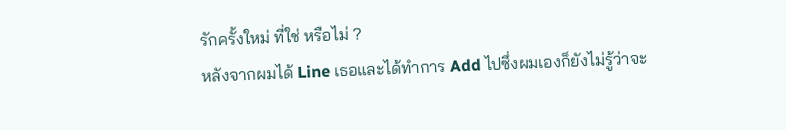รักครั้งใหม่ ที่ใช่ หรือไม่ ?
หลังจากผมได้ Line เธอและได้ทำการ Add ไปซึ่งผมเองก็ยังไม่รู้ว่าจะ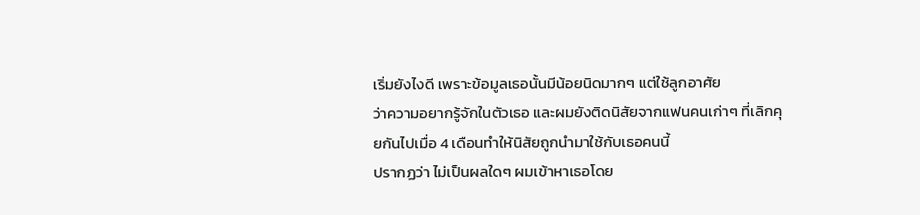เริ่มยังไงดี เพราะข้อมูลเธอนั้นมีน้อยนิดมากๆ แต่ใช้ลูกอาศัย
ว่าความอยากรู้จักในตัวเธอ และผมยังติดนิสัยจากแฟนคนเก่าๆ ที่เลิกคุยกันไปเมื่อ 4 เดือนทำให้นิสัยถูกนำมาใช้กับเธอคนนี้
ปรากฏว่า ไม่เป็นผลใดๆ ผมเข้าหาเธอโดย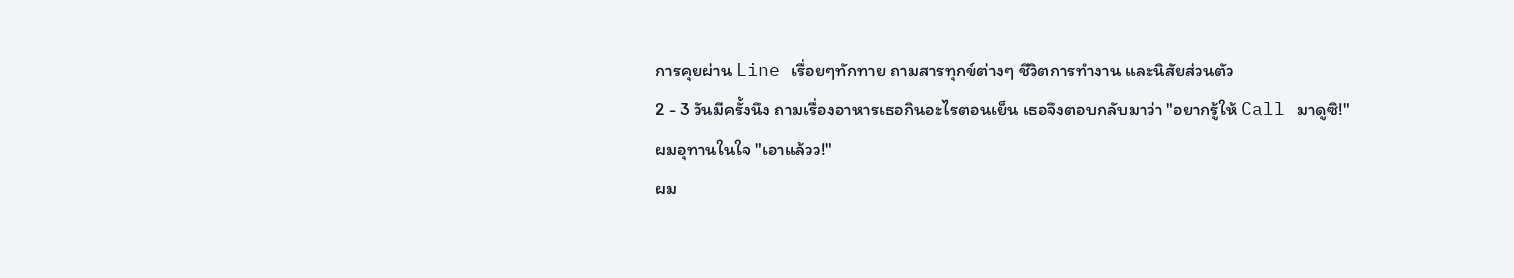การคุยผ่าน Line เรื่อยๆทักทาย ถามสารทุกข์ต่างๆ ชีวิตการทำงาน และนิสัยส่วนตัว
2 - 3 วันมีครั้งนึง ถามเรื่องอาหารเธอกินอะไรตอนเย็น เธอจึงตอบกลับมาว่า "อยากรู้ให้ Call มาดูซิ!" ผมอุทานในใจ "เอาแล้วว!"
ผม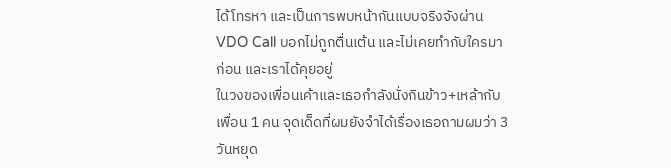ได้โทรหา และเป็นการพบหน้ากันแบบจริงจังผ่าน VDO Call บอกไม่ถูกตื่นเต้น และไม่เคยทำกับใครมาก่อน และเราได้คุยอยู่
ในวงของเพื่อนเค้าและเธอกำลังนั่งกินข้าว+เหล้ากับเพื่อน 1 คน จุดเด็ดที่ผมยังจำได้เรื่องเธอถามผมว่า 3 วันหยุด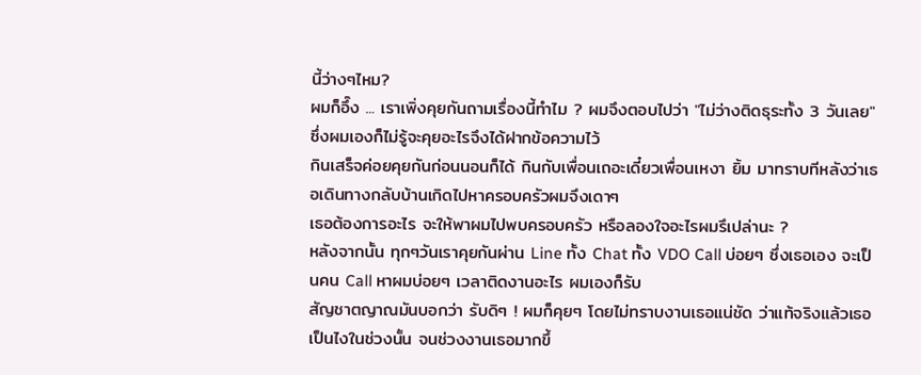นี้ว่างๆไหม?
ผมก็อึ๊ง ... เราเพิ่งคุยกันถามเรื่องนี้ทำไม ? ผมจึงตอบไปว่า "ไม่ว่างติดธุระทั้ง 3 วันเลย" ซึ่งผมเองก็ไม่รู้จะคุยอะไรจึงได้ฝากข้อความไว้
กินเสร็จค่อยคุยกันก่อนนอนก็ได้ กินกับเพื่อนเถอะเดี๋ยวเพื่อนเหงา ยิ้ม มาทราบทีหลังว่าเธอเดินทางกลับบ้านเกิดไปหาครอบครัวผมจึงเดาๆ
เธอต้องการอะไร จะให้พาผมไปพบครอบครัว หรือลองใจอะไรผมรึเปล่านะ ?
หลังจากนั้น ทุกๆวันเราคุยกันผ่าน Line ทั้ง Chat ทั้ง VDO Call บ่อยๆ ซึ่งเธอเอง จะเป็นคน Call หาผมบ่อยๆ เวลาติดงานอะไร ผมเองก็รับ
สัญชาตญาณมันบอกว่า รับดิๆ ! ผมก็คุยๆ โดยไม่ทราบงานเธอแน่ชัด ว่าแท้จริงแล้วเธอเป็นไงในช่วงนั้น จนช่วงงานเธอมากขึ้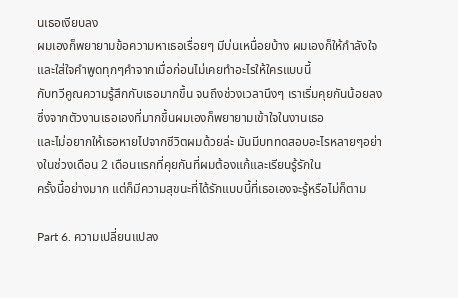นเธอเงียบลง
ผมเองก็พยายามข้อความหาเธอเรื่อยๆ มีบ่นเหนื่อยบ้าง ผมเองก็ให้กำลังใจ และใส่ใจคำพูดทุกๆคำจากเมื่อก่อนไม่เคยทำอะไรให้ใครแบบนี้
กับทวีคูณความรู้สึกกับเธอมากขึ้น จนถึงช่วงเวลานึงๆ เราเริ่มคุยกันน้อยลง ซึ่งจากตัวงานเธอเองที่มากขึ้นผมเองก็พยายามเข้าใจในงานเธอ
และไม่อยากให้เธอหายไปจากชีวิตผมด้วยล่ะ มันมีบททดสอบอะไรหลายๆอย่างในช่วงเดือน 2 เดือนแรกที่คุยกันที่ผมต้องแก้และเรียนรู้รักใน
ครั้งนี้อย่างมาก แต่ก็มีความสุขนะที่ได้รักแบบนี้ที่เธอเองจะรู้หรือไม่ก็ตาม

Part 6. ความเปลี่ยนแปลง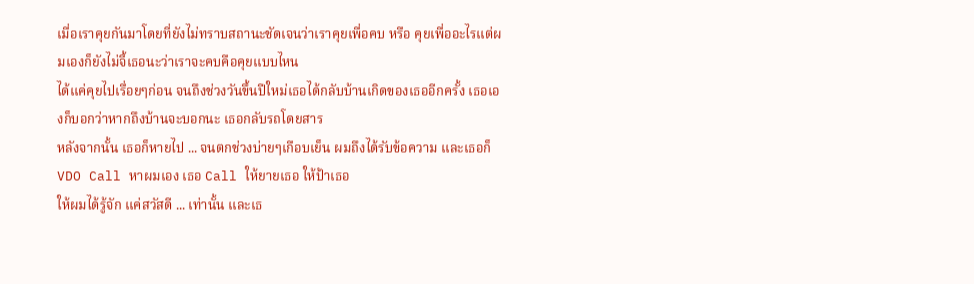เมื่อเราคุยกันมาโดยที่ยังไม่ทราบสถานะชัดเจนว่าเราคุยเพื่อคบ หรือ คุยเพื่ออะไรแต่ผมเองก็ยังไม่จี้เธอนะว่าเราจะคบคือคุยแบบไหน
ได้แค่คุยไปเรื่อยๆก่อน จนถึงช่วงวันขึ้นปีใหม่เธอได้กลับบ้านเกิดของเธออีกครั้ง เธอเองก็บอกว่าหากถึงบ้านจะบอกนะ เธอกลับรถโดยสาร
หลังจากนั้น เธอก็หายไป ... จนตกช่วงบ่ายๆเกือบเย็น ผมถึงได้รับข้อความ และเธอก็ VDO Call หาผมเอง เธอ Call ให้ยายเธอ ให้ป้าเธอ
ให้ผมได้รู้จัก แค่สวัสดี ... เท่านั้น และเธ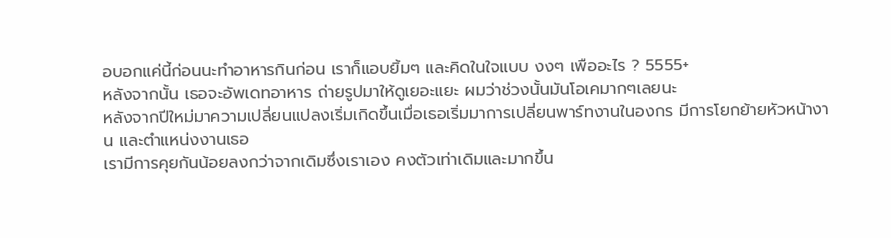อบอกแค่นี้ก่อนนะทำอาหารกินก่อน เราก็แอบยิ้มๆ และคิดในใจแบบ งงๆ เพืออะไร ? 5555+
หลังจากนั้น เธอจะอัพเดทอาหาร ถ่ายรูปมาให้ดูเยอะแยะ ผมว่าช่วงนั้นมันโอเคมากๆเลยนะ
หลังจากปีใหม่มาความเปลี่ยนแปลงเริ่มเกิดขึ้นเมื่อเธอเริ่มมาการเปลี่ยนพาร์ทงานในองกร มีการโยกย้ายหัวหน้างาน และตำแหน่งงานเธอ
เรามีการคุยกันน้อยลงกว่าจากเดิมซึ่งเราเอง คงตัวเท่าเดิมและมากขึ้น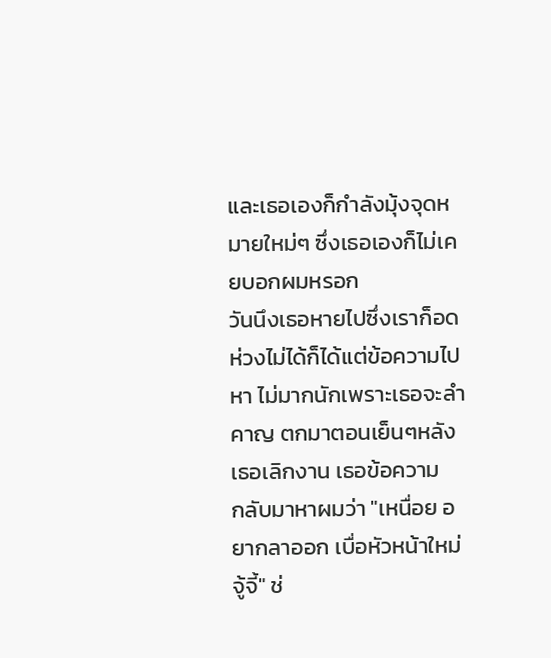และเธอเองก็กำลังมุ้งจุดหมายใหม่ๆ ซึ่งเธอเองก็ไม่เคยบอกผมหรอก
วันนึงเธอหายไปซึ่งเราก็อดห่วงไม่ได้ก็ได้แต่ข้อความไปหา ไม่มากนักเพราะเธอจะลำคาญ ตกมาตอนเย็นๆหลังเธอเลิกงาน เธอข้อความ
กลับมาหาผมว่า "เหนื่อย อยากลาออก เบื่อหัวหน้าใหม่จู้จี้" ช่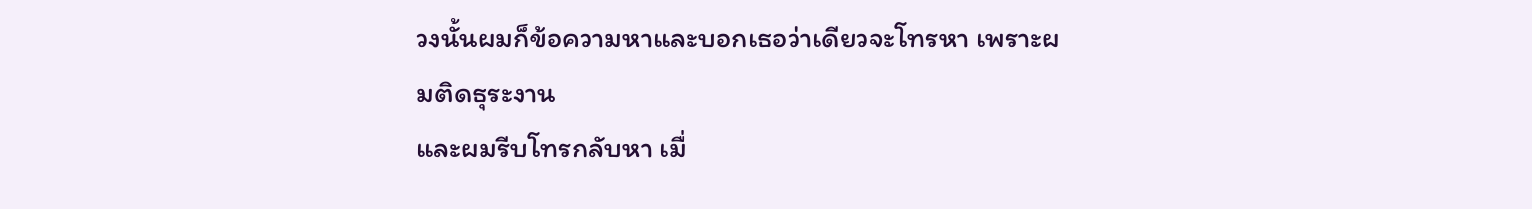วงนั้นผมก็ข้อความหาและบอกเธอว่าเดียวจะโทรหา เพราะผมติดธุระงาน
และผมรีบโทรกลับหา เมื่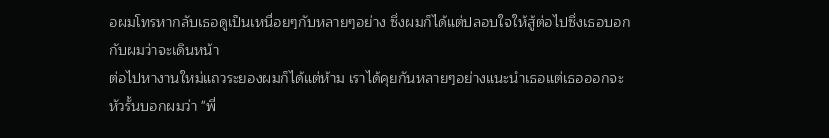อผมโทรหากลับเธอดูเป็นเหนื่อยๆกับหลายๆอย่าง ซึ่งผมก็ได้แต่ปลอบใจให้สู้ต่อไปซึ่งเธอบอกกับผมว่าจะเดินหน้า
ต่อไปหางานใหม่แถวระยองผมก็ได้แต่ห้าม เราได้คุยกันหลายๆอย่างแนะนำเธอแต่เธอออกจะหัวรั้นบอกผมว่า "พี่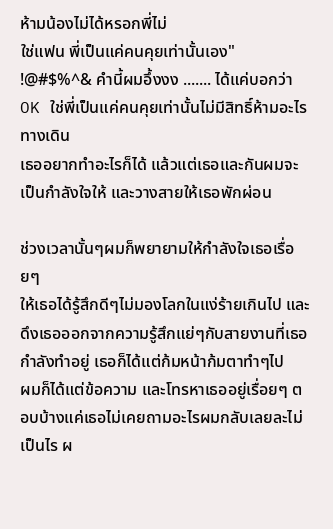ห้ามน้องไม่ได้หรอกพี่ไม่
ใช่แฟน พี่เป็นแค่คนคุยเท่านั้นเอง" !@#$%^& คำนี้ผมอึ้งงง ....... ได้แค่บอกว่า OK ใช่พี่เป็นแค่คนคุยเท่านั้นไม่มีสิทธิ์ห้ามอะไร ทางเดิน
เธออยากทำอะไรก็ได้ แล้วแต่เธอและกันผมจะเป็นกำลังใจให้ และวางสายให้เธอพักผ่อน

ช่วงเวลานั้นๆผมก็พยายามให้กำลังใจเธอเรื่อยๆ
ให้เธอได้รู้สึกดีๆไม่มองโลกในแง่ร้ายเกินไป และดึงเธอออกจากความรู้สึกแย่ๆกับสายงานที่เธอกำลังทำอยู่ เธอก็ได้แต่ก้มหน้าก้มตาทำๆไป
ผมก็ได้แต่ข้อความ และโทรหาเธออยู่เรื่อยๆ ตอบบ้างแค่เธอไม่เคยถามอะไรผมกลับเลยละไม่เป็นไร ผ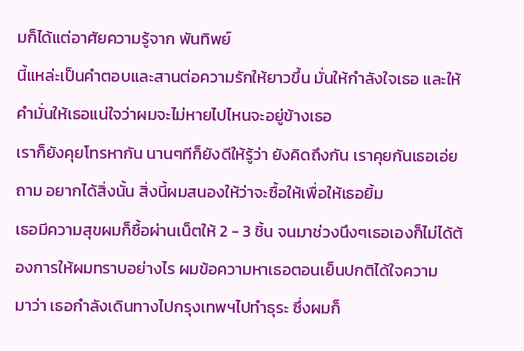มก็ได้แต่อาศัยความรู้จาก พันทิพย์
นี้แหล่ะเป็นคำตอบและสานต่อความรักให้ยาวขึ้น มั่นให้กำลังใจเธอ และให้คำมั่นให้เธอแน่ใจว่าผมจะไม่หายไปไหนจะอยู่ข้างเธอ
เราก็ยังคุยโทรหากัน นานๆทีก็ยังดีให้รู้ว่า ยังคิดถึงกัน เราคุยกันเธอเอ่ยถาม อยากได้สิ่งนั้น สิ่งนี้ผมสนองให้ว่าจะซื้อให้เพื่อให้เธอยิ้ม
เธอมีความสุขผมก็ซื้อผ่านเน็ตให้ 2 - 3 ชิ้น จนมาช่วงนึงๆเธอเองก็ไม่ได้ต้องการให้ผมทราบอย่างไร ผมข้อความหาเธอตอนเย็นปกติได้ใจความ
มาว่า เธอกำลังเดินทางไปกรุงเทพฯไปทำธุระ ซึ่งผมก็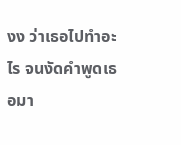งง ว่าเธอไปทำอะไร จนงัดคำพูดเธอมา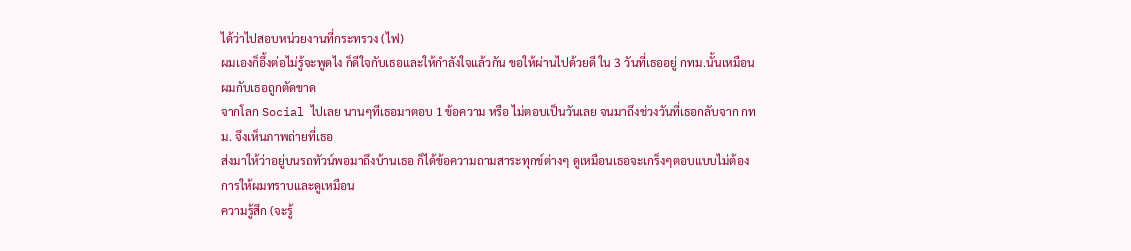ได้ว่าไปสอบหน่วยงานที่กระทรวง (ไฟ)
ผมเองก็อึ้งต่อไม่รู้จะพูดไง ก็ดีใจกับเธอและให้กำลังใจแล้วกัน ขอให้ผ่านไปด้วยดี ใน 3 วันที่เธออยู่ กทม.นั้นเหมือนผมกับเธอถูกตัดขาด
จากโลก Social ไปเลย นานๆทีเธอมาตอบ 1 ข้อความ หรือ ไม่ตอบเป็นวันเลย จนมาถึงช่วงวันที่เธอกลับจาก กทม. จึงเห็นภาพถ่ายที่เธอ
ส่งมาให้ว่าอยู่บนรถทัวน์พอมาถึงบ้านเธอ ก็ได้ข้อความถามสาระทุกข์ต่างๆ ดูเหมือนเธอจะเกร็งๆตอบแบบไม่ต้องการให้ผมทราบและดูเหมือน
ความรู้สึก (จะรู้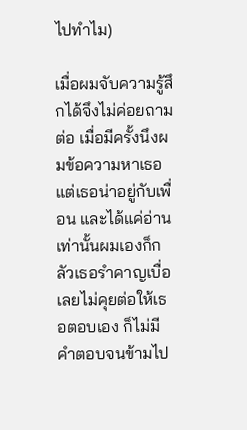ไปทำไม)

เมื่อผมจับความรู้สึกได้จึงไม่ค่อยถามต่อ เมื่อมีครั้งนึงผมข้อความหาเธอ แต่เธอน่าอยู่กับเพื่อน และได้แค่อ่านเท่านั้นผมเองก็กลัวเธอรำคาญเบื่อ
เลยไม่คุยต่อให้เธอตอบเอง ก็ไม่มีคำตอบจนข้ามไป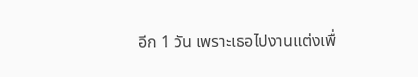อีก 1 วัน เพราะเธอไปงานแต่งเพื่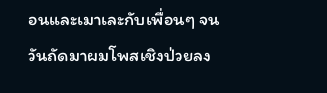อนและเมาเละกับเพื่อนๆ จนวันถัดมาผมโพสเชิงป่วยลง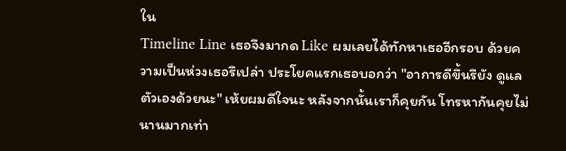ใน
Timeline Line เธอจึงมากด Like ผมเลยได้ทักหาเธออีกรอบ ด้วยความเป็นห่วงเธอรึเปล่า ประโยคแรกเธอบอกว่า "อาการดีขึ้นรึยัง ดูแลตัวเองด้วยนะ" เห้ยผมดีใจนะ หลังจากนั้นเราก็คุยกัน โทรหากันคุยไม่นานมากเท่า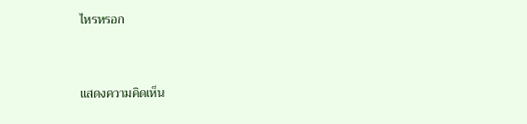ไหรหรอก


แสดงความคิดเห็น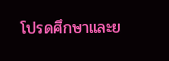โปรดศึกษาและย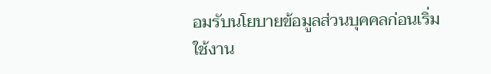อมรับนโยบายข้อมูลส่วนบุคคลก่อนเริ่มใช้งาน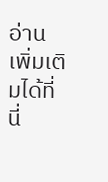อ่านเพิ่มเติมได้ที่นี่